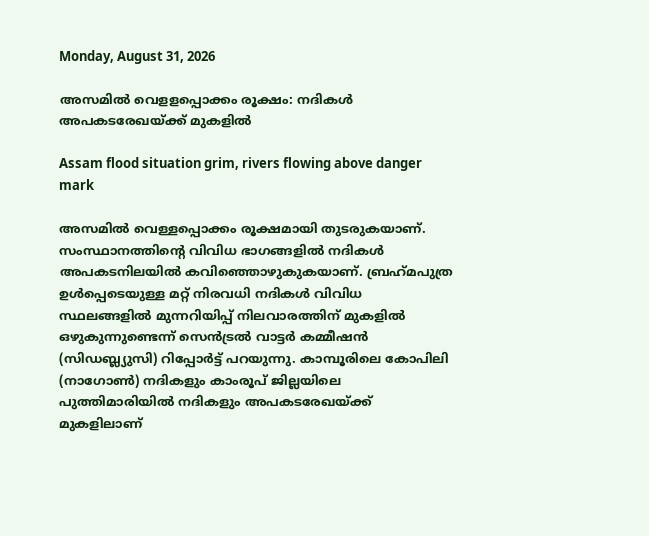Monday, August 31, 2026

അസമില്‍ വെളളപ്പൊക്കം രൂക്ഷം: നദികള്‍ അപകടരേഖയ്ക്ക് മുകളില്‍

Assam flood situation grim, rivers flowing above danger mark

അസമില്‍ വെള്ളപ്പൊക്കം രൂക്ഷമായി തുടരുകയാണ്. സംസ്ഥാനത്തിന്റെ വിവിധ ഭാഗങ്ങളില്‍ നദികള്‍ അപകടനിലയില്‍ കവിഞ്ഞൊഴുകുകയാണ്. ബ്രഹ്‌മപുത്ര ഉള്‍പ്പെടെയുള്ള മറ്റ് നിരവധി നദികള്‍ വിവിധ സ്ഥലങ്ങളില്‍ മുന്നറിയിപ്പ് നിലവാരത്തിന് മുകളില്‍ ഒഴുകുന്നുണ്ടെന്ന് സെന്‍ട്രല്‍ വാട്ടര്‍ കമ്മീഷന്‍ (സിഡബ്ല്യുസി) റിപ്പോര്‍ട്ട് പറയുന്നു. കാമ്പൂരിലെ കോപിലി (നാഗോണ്‍) നദികളും കാംരൂപ് ജില്ലയിലെ പുത്തിമാരിയില്‍ നദികളും അപകടരേഖയ്ക്ക് മുകളിലാണ്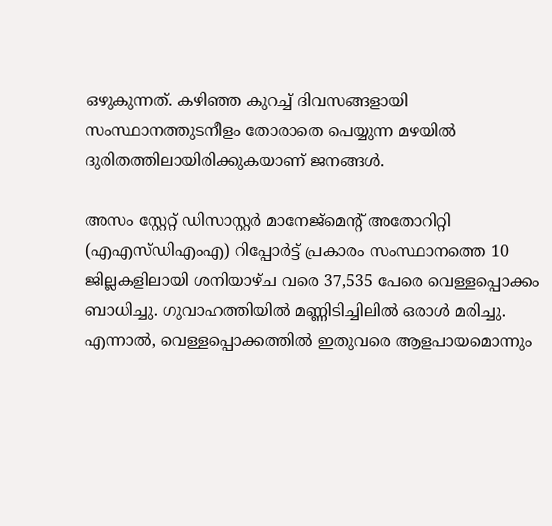ഒഴുകുന്നത്. കഴിഞ്ഞ കുറച്ച് ദിവസങ്ങളായി സംസ്ഥാനത്തുടനീളം തോരാതെ പെയ്യുന്ന മഴയില്‍ ദുരിതത്തിലായിരിക്കുകയാണ് ജനങ്ങള്‍.

അസം സ്റ്റേറ്റ് ഡിസാസ്റ്റര്‍ മാനേജ്മെന്റ് അതോറിറ്റി (എഎസ്ഡിഎംഎ) റിപ്പോര്‍ട്ട് പ്രകാരം സംസ്ഥാനത്തെ 10 ജില്ലകളിലായി ശനിയാഴ്ച വരെ 37,535 പേരെ വെള്ളപ്പൊക്കം ബാധിച്ചു. ഗുവാഹത്തിയില്‍ മണ്ണിടിച്ചിലില്‍ ഒരാള്‍ മരിച്ചു. എന്നാല്‍, വെള്ളപ്പൊക്കത്തില്‍ ഇതുവരെ ആളപായമൊന്നും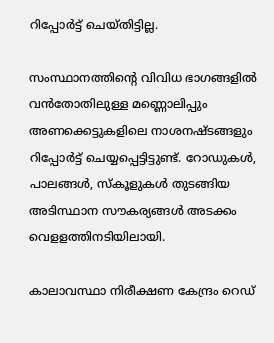റിപ്പോര്‍ട്ട് ചെയ്തിട്ടില്ല.

സംസ്ഥാനത്തിന്റെ വിവിധ ഭാഗങ്ങളില്‍ വന്‍തോതിലുള്ള മണ്ണൊലിപ്പും അണക്കെട്ടുകളിലെ നാശനഷ്ടങ്ങളും റിപ്പോര്‍ട്ട് ചെയ്യപ്പെട്ടിട്ടുണ്ട്. റോഡുകള്‍, പാലങ്ങള്‍, സ്‌കൂളുകള്‍ തുടങ്ങിയ അടിസ്ഥാന സൗകര്യങ്ങള്‍ അടക്കം വെളളത്തിനടിയിലായി.

കാലാവസ്ഥാ നിരീക്ഷണ കേന്ദ്രം റെഡ്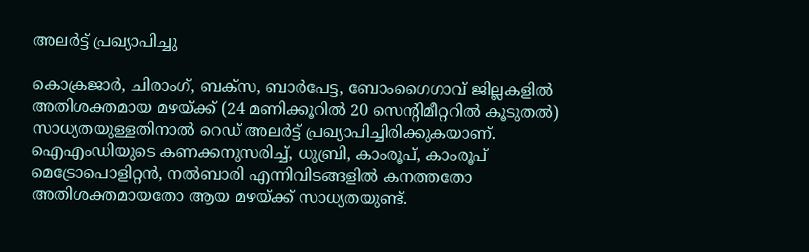അലര്‍ട്ട് പ്രഖ്യാപിച്ചു

കൊക്രജാര്‍, ചിരാംഗ്, ബക്‌സ, ബാര്‍പേട്ട, ബോംഗൈഗാവ് ജില്ലകളില്‍ അതിശക്തമായ മഴയ്ക്ക് (24 മണിക്കൂറില്‍ 20 സെന്റിമീറ്ററില്‍ കൂടുതല്‍) സാധ്യതയുള്ളതിനാല്‍ റെഡ് അലര്‍ട്ട് പ്രഖ്യാപിച്ചിരിക്കുകയാണ്. ഐഎംഡിയുടെ കണക്കനുസരിച്ച്, ധുബ്രി, കാംരൂപ്, കാംരൂപ് മെട്രോപൊളിറ്റന്‍, നല്‍ബാരി എന്നിവിടങ്ങളില്‍ കനത്തതോ അതിശക്തമായതോ ആയ മഴയ്ക്ക് സാധ്യതയുണ്ട്.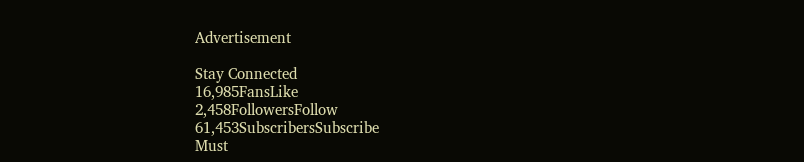Advertisement

Stay Connected
16,985FansLike
2,458FollowersFollow
61,453SubscribersSubscribe
Must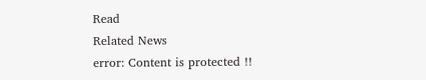Read
Related News
error: Content is protected !!